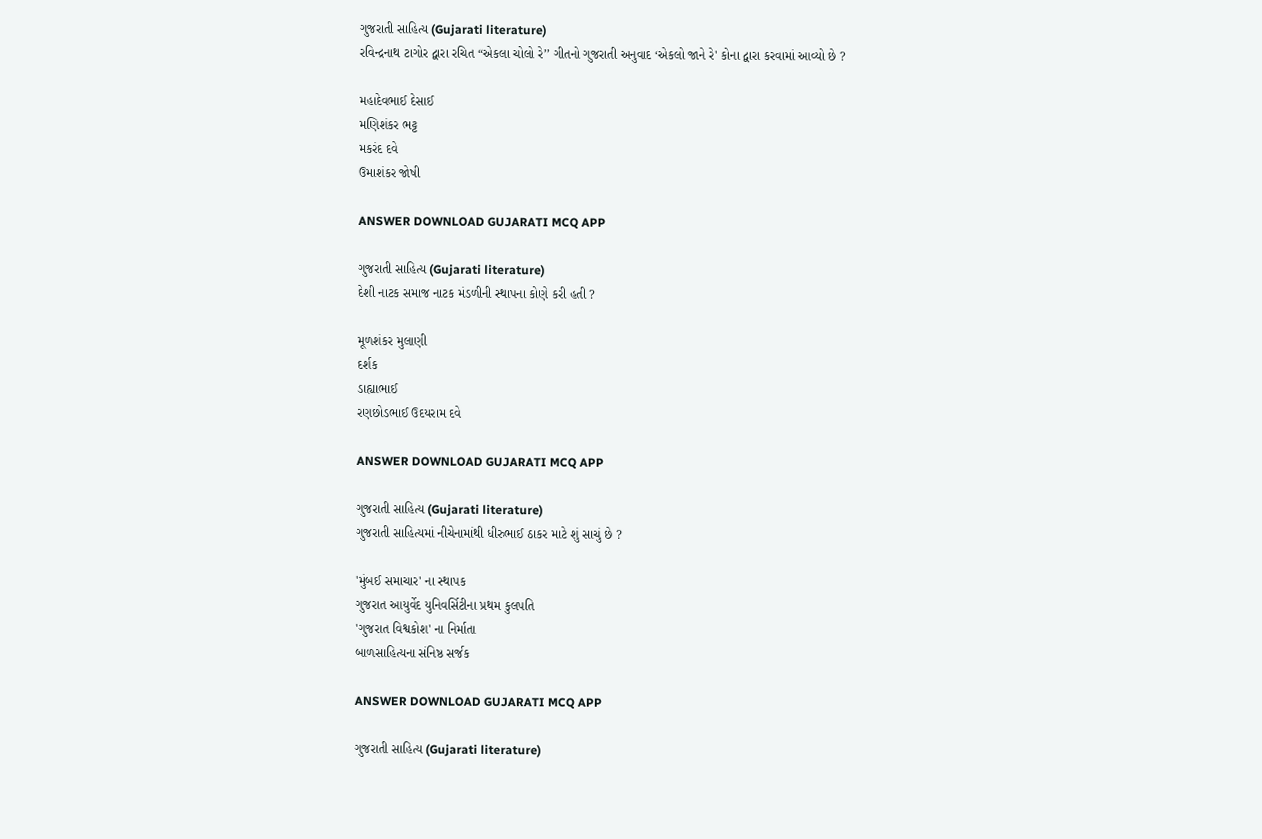ગુજરાતી સાહિત્ય (Gujarati literature)
રવિન્દ્રનાથ ટાગોર દ્વારા રચિત “એકલા ચોલો રે’’ ગીતનો ગુજરાતી અનુવાદ ‘એકલો જાને રે' કોના દ્વારા કરવામાં આવ્યો છે ?

મહાદેવભાઈ દેસાઈ
મણિશંકર ભટ્ટ
મકરંદ દવે
ઉમાશંકર જોષી

ANSWER DOWNLOAD GUJARATI MCQ APP

ગુજરાતી સાહિત્ય (Gujarati literature)
દેશી નાટક સમાજ નાટક મંડળીની સ્થાપના કોણે કરી હતી ?

મૂળશંકર મુલાણી
દર્શક
ડાહ્યાભાઈ
રણછોડભાઈ ઉદયરામ દવે

ANSWER DOWNLOAD GUJARATI MCQ APP

ગુજરાતી સાહિત્ય (Gujarati literature)
ગુજરાતી સાહિત્યમાં નીચેનામાંથી ધીરુભાઈ ઠાકર માટે શું સાચું છે ?

'મુંબઈ સમાચાર' ના સ્થાપક
ગુજરાત આયુર્વેદ યુનિવર્સિટીના પ્રથમ કુલપતિ
'ગુજરાત વિશ્વકોશ' ના નિર્માતા
બાળસાહિત્યના સંનિષ્ઠ સર્જક

ANSWER DOWNLOAD GUJARATI MCQ APP

ગુજરાતી સાહિત્ય (Gujarati literature)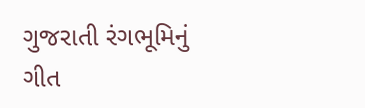ગુજરાતી રંગભૂમિનું ગીત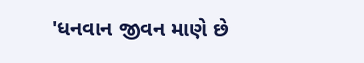'ધનવાન જીવન માણે છે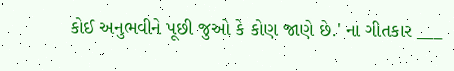કોઈ અનુભવીને પૂછી જુઓ કે કોણ જાણે છે.' ના ગીતકાર ___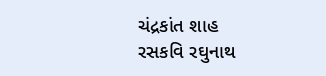ચંદ્રકાંત શાહ
રસકવિ રઘુનાથ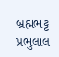બ્રહ્મભટ્ટ
પ્રભુલાલ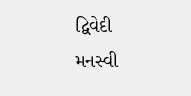દ્વિવેદી
મનસ્વી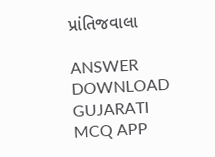પ્રાંતિજવાલા

ANSWER DOWNLOAD GUJARATI MCQ APP